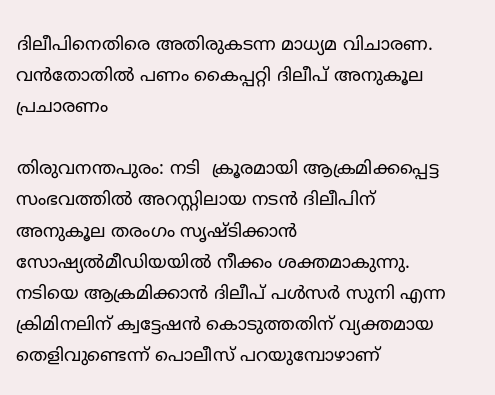ദിലീപിനെതിരെ അതിരുകടന്ന മാധ്യമ വിചാരണ. വന്‍തോതില്‍ പണം കൈപ്പറ്റി ദിലീപ് അനുകൂല പ്രചാരണം

തിരുവനന്തപുരം: നടി  ക്രൂരമായി ആക്രമിക്കപ്പെട്ട സംഭവത്തില്‍ അറസ്റ്റിലായ നടന്‍ ദിലീപിന് അനുകൂല തരംഗം സൃഷ്ടിക്കാന്‍ സോഷ്യല്‍മീഡിയയില്‍ നീക്കം ശക്തമാകുന്നു. നടിയെ ആക്രമിക്കാന്‍ ദിലീപ് പള്‍സര്‍ സുനി എന്ന ക്രിമിനലിന് ക്വട്ടേഷന്‍ കൊടുത്തതിന് വ്യക്തമായ തെളിവുണ്ടെന്ന് പൊലീസ് പറയുമ്പോഴാണ്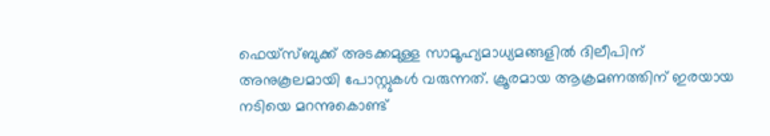ഫെയ്‌സ്ബുക്ക് അടക്കമുള്ള സാമൂഹ്യമാധ്യമങ്ങളില്‍ ദിലീപിന് അനുകൂലമായി പോസ്റ്റുകള്‍ വരുന്നത്. ക്രൂരമായ ആക്രമണത്തിന് ഇരയായ നടിയെ മറന്നുകൊണ്ട്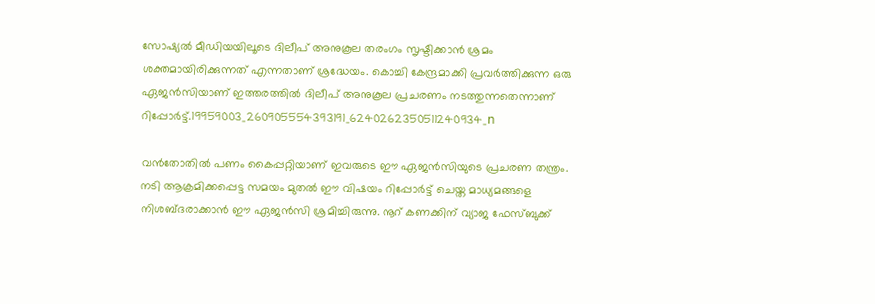സോഷ്യല്‍ മീഡിയയിലൂടെ ദിലീപ് അനുകൂല തരംഗം സൃഷ്ടിക്കാന്‍ ശ്രമം ശക്തമായിരിക്കുന്നത് എന്നതാണ് ശ്രദ്ധേയം. കൊച്ചി കേന്ദ്രമാക്കി പ്രവര്‍ത്തിക്കുന്ന ഒരു ഏജന്‍സിയാണ് ഇത്തരത്തില്‍ ദിലീപ് അനുകൂല പ്രചരണം നടത്തുന്നതെന്നാണ് റിപ്പോര്‍ട്ട്.19959003_260905554393191_6240262350511240934_n

വന്‍തോതില്‍ പണം കൈപ്പറ്റിയാണ് ഇവരുടെ ഈ ഏജന്‍സിയുടെ പ്രചരണ തന്ത്രം. നടി ആക്രമിക്കപ്പെട്ട സമയം മുതല്‍ ഈ വിഷയം റിപ്പോര്‍ട്ട് ചെയ്ത മാധ്യമങ്ങളെ നിശബ്ദരാക്കാന്‍ ഈ ഏജന്‍സി ശ്രമിച്ചിരുന്നു. നൂറ് കണക്കിന് വ്യാജ ഫേസ്ബുക്ക്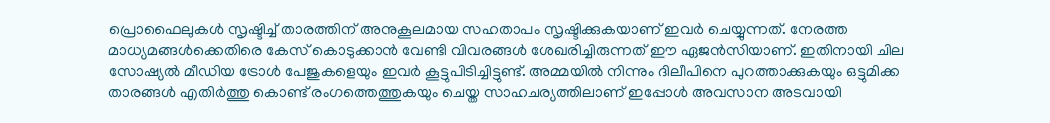പ്രൊഫൈലുകള്‍ സൃഷ്ടിച്ച് താരത്തിന് അനുകൂലമായ സഹതാപം സൃഷ്ടിക്കുകയാണ് ഇവര്‍ ചെയ്യുന്നത്. നേരത്ത മാധ്യമങ്ങള്‍ക്കെതിരെ കേസ് കൊടുക്കാന്‍ വേണ്ടി വിവരങ്ങള്‍ ശേഖരിച്ചിരുന്നത് ഈ ഏജന്‍സിയാണ്. ഇതിനായി ചില സോഷ്യല്‍ മീഡിയ ട്രോള്‍ പേജുകളെയും ഇവര്‍ കൂട്ടുപിടിച്ചിട്ടുണ്ട്. അമ്മയില്‍ നിന്നും ദിലീപിനെ പുറത്താക്കുകയും ഒട്ടുമിക്ക താരങ്ങള്‍ എതിര്‍ത്തു കൊണ്ട് രംഗത്തെത്തുകയും ചെയ്ത സാഹചര്യത്തിലാണ് ഇപ്പോള്‍ അവസാന അടവായി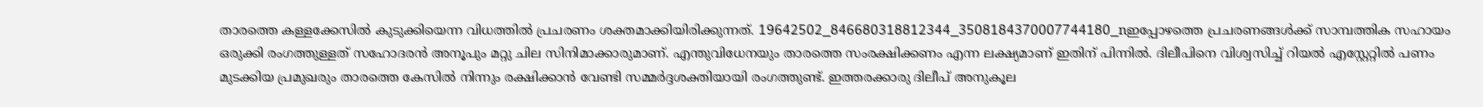താരത്തെ കള്ളക്കേസില്‍ കുടുക്കിയെന്ന വിധത്തില്‍ പ്രചരണം ശക്തമാക്കിയിരിക്കുന്നത്. 19642502_846680318812344_3508184370007744180_nഇപ്പോഴത്തെ പ്രചരണങ്ങള്‍ക്ക് സാമ്പത്തിക സഹായം ഒരുക്കി രംഗത്തുള്ളത് സഹോദരന്‍ അനൂപും മറ്റു ചില സിനിമാക്കാരുമാണ്. എന്തുവിധേനയും താരത്തെ സംരക്ഷിക്കണം എന്ന ലക്ഷ്യമാണ് ഇതിന് പിന്നില്‍. ദിലീപിനെ വിശ്വസിച്ച് റിയല്‍ എസ്റ്റേറ്റില്‍ പണം മുടക്കിയ പ്രമുഖരും താരത്തെ കേസില്‍ നിന്നും രക്ഷിക്കാന്‍ വേണ്ടി സമ്മര്‍ദ്ദശക്തിയായി രംഗത്തുണ്ട്. ഇത്തരക്കാരു ദിലീപ് അനുകൂല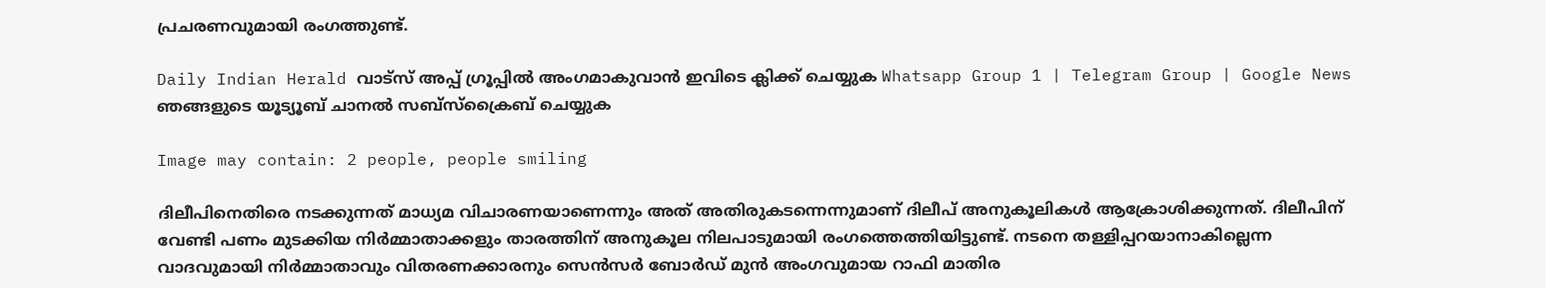പ്രചരണവുമായി രംഗത്തുണ്ട്.

Daily Indian Herald വാട്സ് അപ്പ് ഗ്രൂപ്പിൽ അംഗമാകുവാൻ ഇവിടെ ക്ലിക്ക് ചെയ്യുക Whatsapp Group 1 | Telegram Group | Google News ഞങ്ങളുടെ യൂട്യൂബ് ചാനൽ സബ്സ്ക്രൈബ് ചെയ്യുക

Image may contain: 2 people, people smiling

ദിലീപിനെതിരെ നടക്കുന്നത് മാധ്യമ വിചാരണയാണെന്നും അത് അതിരുകടന്നെന്നുമാണ് ദിലീപ് അനുകൂലികള്‍ ആക്രോശിക്കുന്നത്. ദിലീപിന് വേണ്ടി പണം മുടക്കിയ നിര്‍മ്മാതാക്കളും താരത്തിന് അനുകൂല നിലപാടുമായി രംഗത്തെത്തിയിട്ടുണ്ട്. നടനെ തള്ളിപ്പറയാനാകില്ലെന്ന വാദവുമായി നിര്‍മ്മാതാവും വിതരണക്കാരനും സെന്‍സര്‍ ബോര്‍ഡ് മുന്‍ അംഗവുമായ റാഫി മാതിര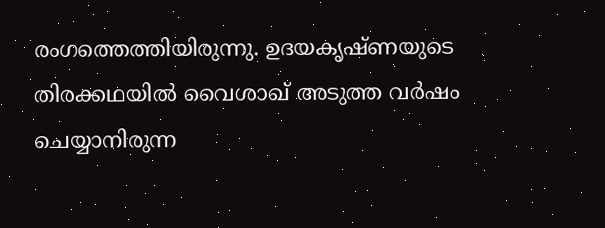രംഗത്തെത്തിയിരുന്നു. ഉദയകൃഷ്ണയുടെ തിരക്കഥയില്‍ വൈശാഖ് അടുത്ത വര്‍ഷം ചെയ്യാനിരുന്ന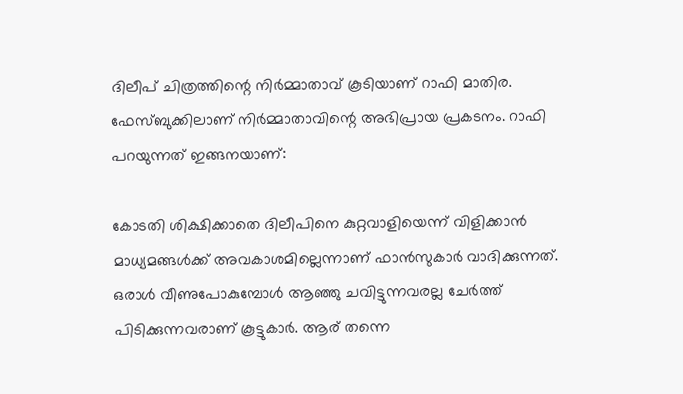ദിലീപ് ചിത്രത്തിന്റെ നിര്‍മ്മാതാവ് കൂടിയാണ് റാഫി മാതിര. ഫേസ്ബുക്കിലാണ് നിര്‍മ്മാതാവിന്റെ അഭിപ്രായ പ്രകടനം. റാഫി പറയുന്നത് ഇങ്ങനയാണ്:

കോടതി ശിക്ഷിക്കാതെ ദിലീപിനെ കുറ്റവാളിയെന്ന് വിളിക്കാന്‍ മാധ്യമങ്ങള്‍ക്ക് അവകാശമില്ലെന്നാണ് ഫാന്‍സുകാര്‍ വാദിക്കുന്നത്. ഒരാള്‍ വീണുപോകുമ്പോള്‍ ആഞ്ഞു ചവിട്ടുന്നവരല്ല ചേര്‍ത്ത് പിടിക്കുന്നവരാണ് കൂട്ടുകാര്‍. ആര് തന്നെ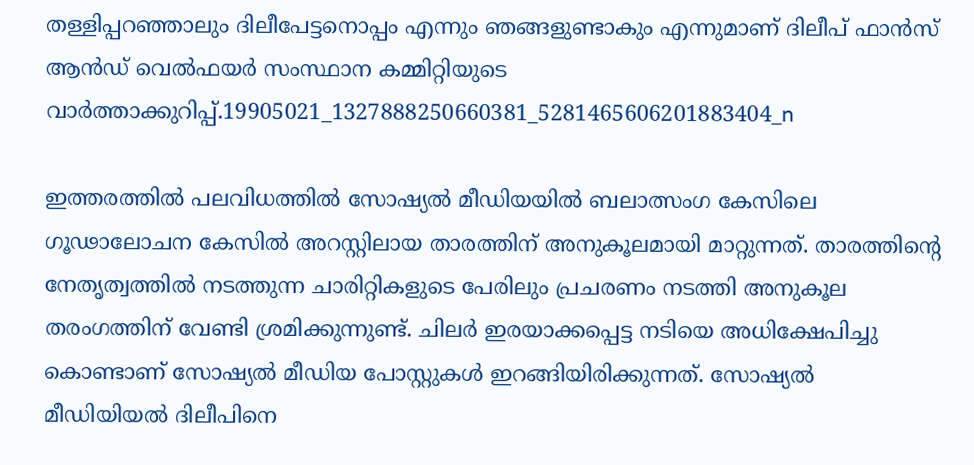തള്ളിപ്പറഞ്ഞാലും ദിലീപേട്ടനൊപ്പം എന്നും ഞങ്ങളുണ്ടാകും എന്നുമാണ് ദിലീപ് ഫാന്‍സ് ആന്‍ഡ് വെല്‍ഫയര്‍ സംസ്ഥാന കമ്മിറ്റിയുടെ വാര്‍ത്താക്കുറിപ്പ്.19905021_1327888250660381_5281465606201883404_n

ഇത്തരത്തില്‍ പലവിധത്തില്‍ സോഷ്യല്‍ മീഡിയയില്‍ ബലാത്സംഗ കേസിലെ ഗൂഢാലോചന കേസില്‍ അറസ്റ്റിലായ താരത്തിന് അനുകൂലമായി മാറ്റുന്നത്. താരത്തിന്റെ നേതൃത്വത്തില്‍ നടത്തുന്ന ചാരിറ്റികളുടെ പേരിലും പ്രചരണം നടത്തി അനുകൂല തരംഗത്തിന് വേണ്ടി ശ്രമിക്കുന്നുണ്ട്. ചിലര്‍ ഇരയാക്കപ്പെട്ട നടിയെ അധിക്ഷേപിച്ചു കൊണ്ടാണ് സോഷ്യല്‍ മീഡിയ പോസ്റ്റുകള്‍ ഇറങ്ങിയിരിക്കുന്നത്. സോഷ്യല്‍ മീഡിയിയല്‍ ദിലീപിനെ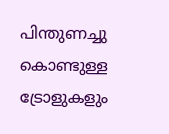പിന്തുണച്ചു കൊണ്ടുള്ള ട്രോളുകളും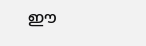ഈ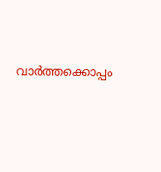വാര്‍ത്തക്കൊപ്പം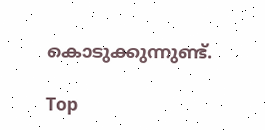കൊടുക്കുന്നുണ്ട്.

Top